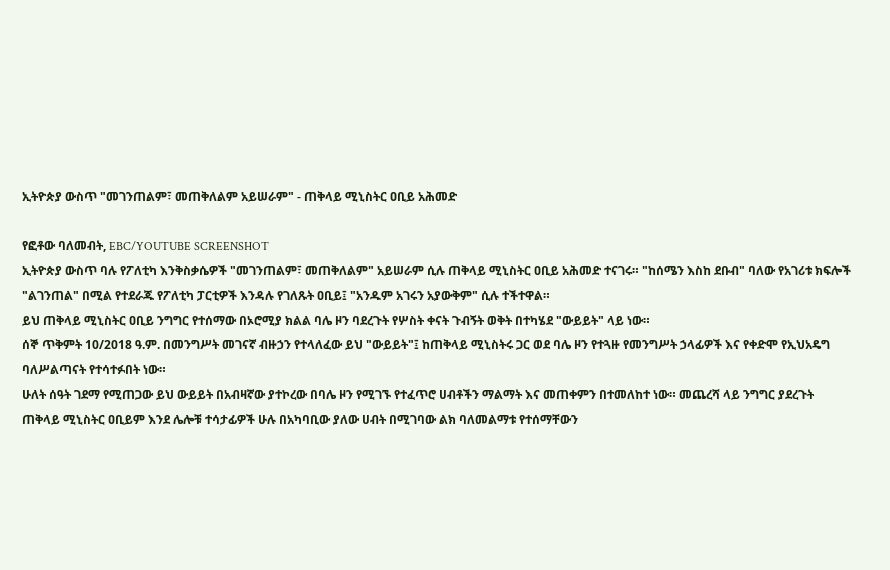ኢትዮጵያ ውስጥ "መገንጠልም፣ መጠቅለልም አይሠራም" - ጠቅላይ ሚኒስትር ዐቢይ አሕመድ

የፎቶው ባለመብት, EBC/YOUTUBE SCREENSHOT
ኢትዮጵያ ውስጥ ባሉ የፖለቲካ እንቅስቃሴዎች "መገንጠልም፣ መጠቅለልም" አይሠራም ሲሉ ጠቅላይ ሚኒስትር ዐቢይ አሕመድ ተናገሩ። "ከሰሜን እስከ ደቡብ" ባለው የአገሪቱ ክፍሎች "ልገንጠል" በሚል የተደራጁ የፖለቲካ ፓርቲዎች እንዳሉ የገለጹት ዐቢይ፤ "አንዱም አገሩን አያውቅም" ሲሉ ተችተዋል።
ይህ ጠቅላይ ሚኒስትር ዐቢይ ንግግር የተሰማው በኦሮሚያ ክልል ባሌ ዞን ባደረጉት የሦስት ቀናት ጉብኝት ወቅት በተካሄደ "ውይይት" ላይ ነው።
ሰኞ ጥቅምት 10/2018 ዓ.ም. በመንግሥት መገናኛ ብዙኃን የተላለፈው ይህ "ውይይት"፤ ከጠቅላይ ሚኒስትሩ ጋር ወደ ባሌ ዞን የተጓዙ የመንግሥት ኃላፊዎች እና የቀድሞ የኢህአዴግ ባለሥልጣናት የተሳተፉበት ነው።
ሁለት ሰዓት ገደማ የሚጠጋው ይህ ውይይት በአብዛኛው ያተኮረው በባሌ ዞን የሚገኙ የተፈጥሮ ሀብቶችን ማልማት እና መጠቀምን በተመለከተ ነው። መጨረሻ ላይ ንግግር ያደረጉት ጠቅላይ ሚኒስትር ዐቢይም እንደ ሌሎቹ ተሳታፊዎች ሁሉ በአካባቢው ያለው ሀብት በሚገባው ልክ ባለመልማቱ የተሰማቸውን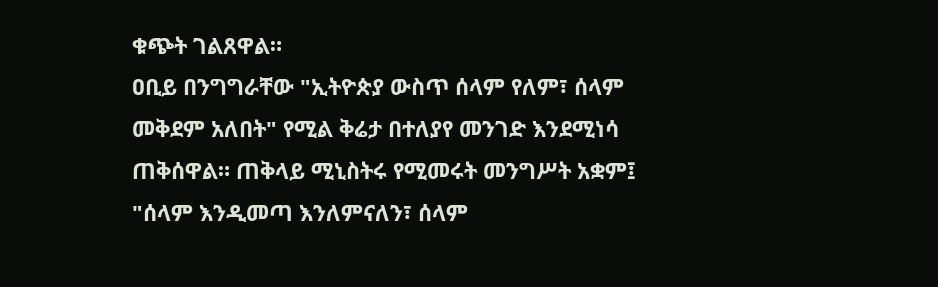ቁጭት ገልጸዋል።
ዐቢይ በንግግራቸው "ኢትዮጵያ ውስጥ ሰላም የለም፣ ሰላም መቅደም አለበት" የሚል ቅሬታ በተለያየ መንገድ እንደሚነሳ ጠቅሰዋል። ጠቅላይ ሚኒስትሩ የሚመሩት መንግሥት አቋም፤ "ሰላም እንዲመጣ እንለምናለን፣ ሰላም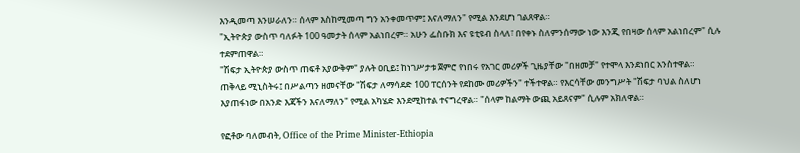እንዲመጣ እንሠራለን። ሰላም እስከሚመጣ ግን አንቀመጥም፤ እናለማለን" የሚል እንደሆነ ገልጸዋል።
"ኢትዮጵያ ውስጥ ባለፉት 100 ዓመታት ሰላም አልነበረም። አሁን ፌስቡክ እና ዩቲዩብ ስላለ፣ በየቀኑ ስለምንሰማው ነው እንጂ የበዛው ሰላም አልነበረም" ሲሉ ተደምጠዋል።
"ሽፍታ ኢትዮጵያ ውስጥ ጠፍቶ አያውቅም" ያሉት ዐቢይ፤ ከነገሥታቱ ጀምሮ የነበሩ የአገር መሪዎች ጊዜያቸው "በዘመቻ" የተሞላ እንደነበር አንስተዋል።
ጠቅላይ ሚኒስትሩ፤ በሥልጣን ዘመናቸው "ሽፍታ ለማሳደድ 100 ፐርሰንት የደከሙ መሪዎችን" ተችተዋል። የእርሳቸው መንግሥት "ሽፍታ ባህል ስለሆነ እያጠፋነው በአንድ እጃችን እናለማለን" የሚል አካሄድ እንደሚከተል ተናግረዋል። "ሰላም ከልማት ውጪ አይጸናም" ሲሉም አክለዋል።

የፎቶው ባለመብት, Office of the Prime Minister-Ethiopia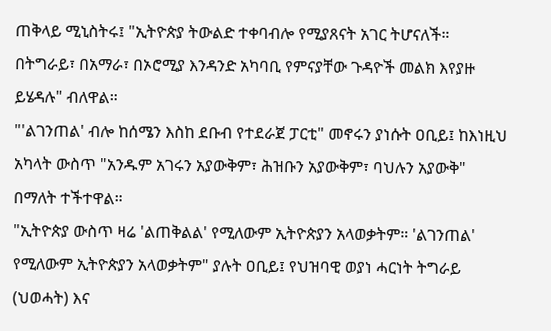ጠቅላይ ሚኒስትሩ፤ "ኢትዮጵያ ትውልድ ተቀባብሎ የሚያጸናት አገር ትሆናለች። በትግራይ፣ በአማራ፣ በኦሮሚያ እንዳንድ አካባቢ የምናያቸው ጉዳዮች መልክ እየያዙ ይሄዳሉ" ብለዋል።
"'ልገንጠል' ብሎ ከሰሜን እስከ ደቡብ የተደራጀ ፓርቲ" መኖሩን ያነሱት ዐቢይ፤ ከእነዚህ አካላት ውስጥ "አንዱም አገሩን አያውቅም፣ ሕዝቡን አያውቅም፣ ባህሉን አያውቅ" በማለት ተችተዋል።
"ኢትዮጵያ ውስጥ ዛሬ 'ልጠቅልል' የሚለውም ኢትዮጵያን አላወቃትም። 'ልገንጠል' የሚለውም ኢትዮጵያን አላወቃትም" ያሉት ዐቢይ፤ የህዝባዊ ወያነ ሓርነት ትግራይ (ህወሓት) እና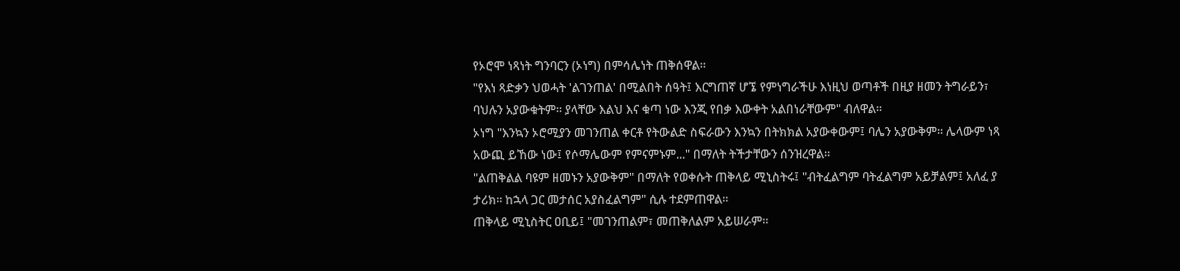የኦሮሞ ነጻነት ግንባርን (ኦነግ) በምሳሌነት ጠቅሰዋል።
"የእነ ጻድቃን ህወሓት 'ልገንጠል' በሚልበት ሰዓት፤ እርግጠኛ ሆኜ የምነግራችሁ እነዚህ ወጣቶች በዚያ ዘመን ትግራይን፣ ባህሉን አያውቁትም። ያላቸው እልህ እና ቁጣ ነው እንጂ የበቃ እውቀት አልበነራቸውም" ብለዋል።
ኦነግ "እንኳን ኦሮሚያን መገንጠል ቀርቶ የትውልድ ስፍራውን እንኳን በትክክል አያውቀውም፤ ባሌን አያውቅም። ሌላውም ነጻ አውጪ ይኸው ነው፤ የሶማሌውም የምናምኑም..." በማለት ትችታቸውን ሰንዝረዋል።
"ልጠቅልል ባዩም ዘመኑን አያውቅም" በማለት የወቀሱት ጠቅላይ ሚኒስትሩ፤ "ብትፈልግም ባትፈልግም አይቻልም፤ አለፈ ያ ታሪክ። ከኋላ ጋር መታሰር አያስፈልግም" ሲሉ ተደምጠዋል።
ጠቅላይ ሚኒስትር ዐቢይ፤ "መገንጠልም፣ መጠቅለልም አይሠራም።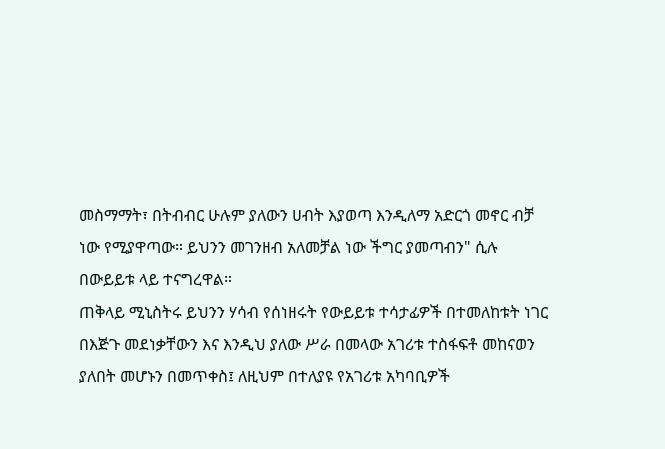መስማማት፣ በትብብር ሁሉም ያለውን ሀብት እያወጣ እንዲለማ አድርጎ መኖር ብቻ ነው የሚያዋጣው። ይህንን መገንዘብ አለመቻል ነው ችግር ያመጣብን" ሲሉ በውይይቱ ላይ ተናግረዋል።
ጠቅላይ ሚኒስትሩ ይህንን ሃሳብ የሰነዘሩት የውይይቱ ተሳታፊዎች በተመለከቱት ነገር በእጅጉ መደነቃቸውን እና እንዲህ ያለው ሥራ በመላው አገሪቱ ተስፋፍቶ መከናወን ያለበት መሆኑን በመጥቀስ፤ ለዚህም በተለያዩ የአገሪቱ አካባቢዎች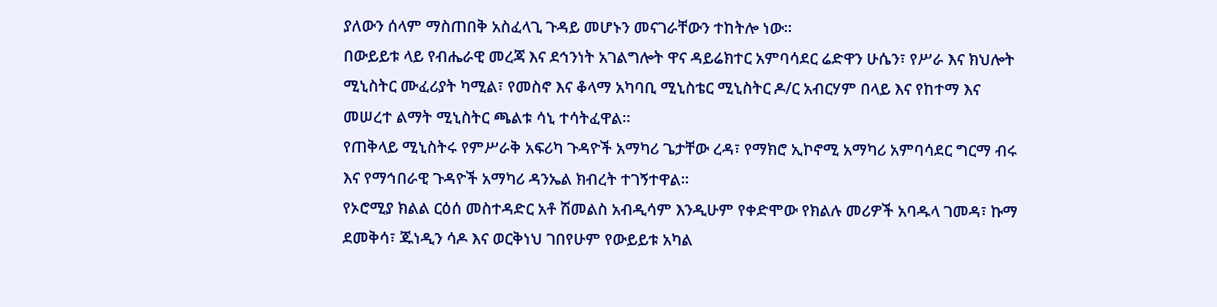ያለውን ሰላም ማስጠበቅ አስፈላጊ ጉዳይ መሆኑን መናገራቸውን ተከትሎ ነው።
በውይይቱ ላይ የብሔራዊ መረጃ እና ደኅንነት አገልግሎት ዋና ዳይሬክተር አምባሳደር ሬድዋን ሁሴን፣ የሥራ እና ክህሎት ሚኒስትር ሙፈሪያት ካሚል፣ የመስኖ እና ቆላማ አካባቢ ሚኒስቴር ሚኒስትር ዶ/ር አብርሃም በላይ እና የከተማ እና መሠረተ ልማት ሚኒስትር ጫልቱ ሳኒ ተሳትፈዋል።
የጠቅላይ ሚኒስትሩ የምሥራቅ አፍሪካ ጉዳዮች አማካሪ ጌታቸው ረዳ፣ የማክሮ ኢኮኖሚ አማካሪ አምባሳደር ግርማ ብሩ እና የማኅበራዊ ጉዳዮች አማካሪ ዳንኤል ክብረት ተገኝተዋል።
የኦሮሚያ ክልል ርዕሰ መስተዳድር አቶ ሽመልስ አብዲሳም እንዲሁም የቀድሞው የክልሉ መሪዎች አባዱላ ገመዳ፣ ኩማ ደመቅሳ፣ ጁነዲን ሳዶ እና ወርቅነህ ገበየሁም የውይይቱ አካል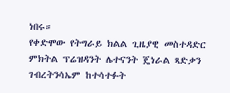ነበሩ።
የቀድሞው የትግራይ ክልል ጊዜያዊ መስተዳድር ምክትል ፕሬዝዳንት ሌተናንት ጄነራል ጻድቃን ገብረትንሳኤም ከተሳተፉት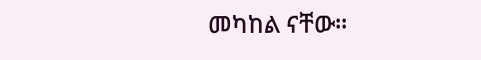መካከል ናቸው።